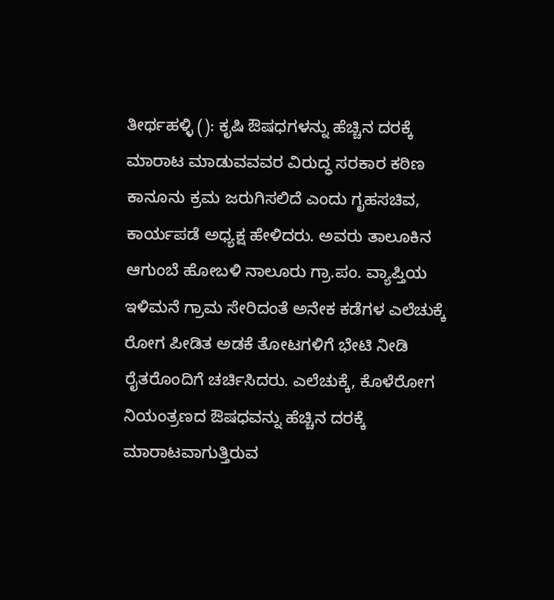ತೀರ್ಥಹಳ್ಳಿ (): ಕೃಷಿ ಔಷಧಗಳನ್ನು ಹೆಚ್ಚಿನ ದರಕ್ಕೆ ಮಾರಾಟ ಮಾಡುವವವರ ವಿರುದ್ಧ ಸರಕಾರ ಕಠಿಣ ಕಾನೂನು ಕ್ರಮ ಜರುಗಿಸಲಿದೆ ಎಂದು ಗೃಹಸಚಿವ, ಕಾರ್ಯಪಡೆ ಅಧ್ಯಕ್ಷ ಹೇಳಿದರು. ಅವರು ತಾಲೂಕಿನ ಆಗುಂಬೆ ಹೋಬಳಿ ನಾಲೂರು ಗ್ರಾ.ಪಂ. ವ್ಯಾಪ್ತಿಯ ಇಳಿಮನೆ ಗ್ರಾಮ ಸೇರಿದಂತೆ ಅನೇಕ ಕಡೆಗಳ ಎಲೆಚುಕ್ಕೆ ರೋಗ ಪೀಡಿತ ಅಡಕೆ ತೋಟಗಳಿಗೆ ಭೇಟಿ ನೀಡಿ ರೈತರೊಂದಿಗೆ ಚರ್ಚಿಸಿದರು. ಎಲೆಚುಕ್ಕೆ, ಕೊಳೆರೋಗ ನಿಯಂತ್ರಣದ ಔಷಧವನ್ನು ಹೆಚ್ಚಿನ ದರಕ್ಕೆ ಮಾರಾಟವಾಗುತ್ತಿರುವ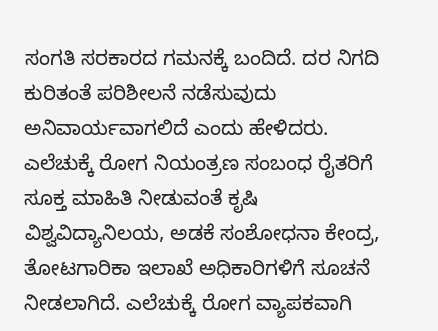ಸಂಗತಿ ಸರಕಾರದ ಗಮನಕ್ಕೆ ಬಂದಿದೆ. ದರ ನಿಗದಿ ಕುರಿತಂತೆ ಪರಿಶೀಲನೆ ನಡೆಸುವುದು ಅನಿವಾರ್ಯವಾಗಲಿದೆ ಎಂದು ಹೇಳಿದರು. ಎಲೆಚುಕ್ಕೆ ರೋಗ ನಿಯಂತ್ರಣ ಸಂಬಂಧ ರೈತರಿಗೆ ಸೂಕ್ತ ಮಾಹಿತಿ ನೀಡುವಂತೆ ಕೃಷಿ ವಿಶ್ವವಿದ್ಯಾನಿಲಯ, ಅಡಕೆ ಸಂಶೋಧನಾ ಕೇಂದ್ರ, ತೋಟಗಾರಿಕಾ ಇಲಾಖೆ ಅಧಿಕಾರಿಗಳಿಗೆ ಸೂಚನೆ ನೀಡಲಾಗಿದೆ. ಎಲೆಚುಕ್ಕೆ ರೋಗ ವ್ಯಾಪಕವಾಗಿ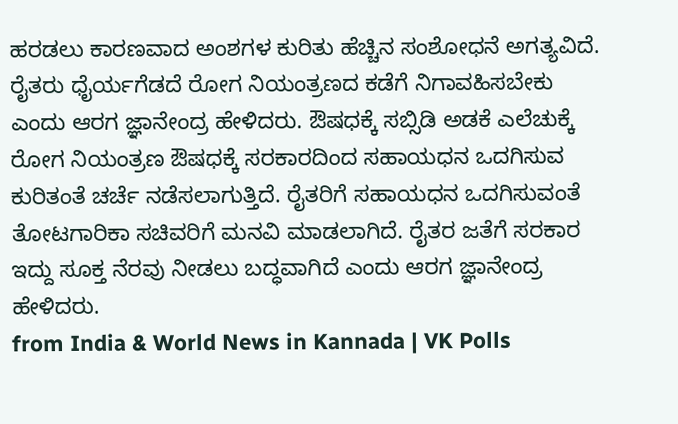ಹರಡಲು ಕಾರಣವಾದ ಅಂಶಗಳ ಕುರಿತು ಹೆಚ್ಚಿನ ಸಂಶೋಧನೆ ಅಗತ್ಯವಿದೆ. ರೈತರು ಧೈರ್ಯಗೆಡದೆ ರೋಗ ನಿಯಂತ್ರಣದ ಕಡೆಗೆ ನಿಗಾವಹಿಸಬೇಕು ಎಂದು ಆರಗ ಜ್ಞಾನೇಂದ್ರ ಹೇಳಿದರು. ಔಷಧಕ್ಕೆ ಸಬ್ಸಿಡಿ ಅಡಕೆ ಎಲೆಚುಕ್ಕೆ ರೋಗ ನಿಯಂತ್ರಣ ಔಷಧಕ್ಕೆ ಸರಕಾರದಿಂದ ಸಹಾಯಧನ ಒದಗಿಸುವ ಕುರಿತಂತೆ ಚರ್ಚೆ ನಡೆಸಲಾಗುತ್ತಿದೆ. ರೈತರಿಗೆ ಸಹಾಯಧನ ಒದಗಿಸುವಂತೆ ತೋಟಗಾರಿಕಾ ಸಚಿವರಿಗೆ ಮನವಿ ಮಾಡಲಾಗಿದೆ. ರೈತರ ಜತೆಗೆ ಸರಕಾರ ಇದ್ದು ಸೂಕ್ತ ನೆರವು ನೀಡಲು ಬದ್ಧವಾಗಿದೆ ಎಂದು ಆರಗ ಜ್ಞಾನೇಂದ್ರ ಹೇಳಿದರು.
from India & World News in Kannada | VK Polls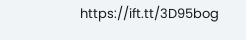https://ift.tt/3D95bog